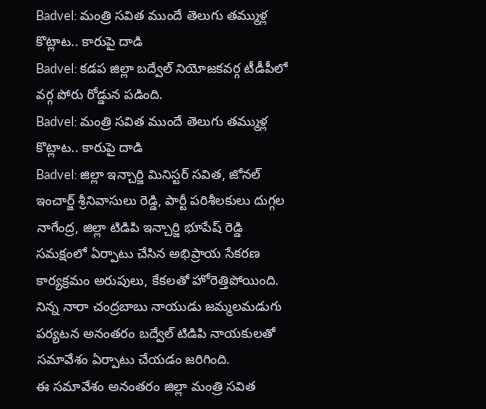Badvel: మంత్రి సవిత ముందే తెలుగు తమ్ముళ్ల కొట్లాట.. కారుపై దాడి
Badvel: కడప జిల్లా బద్వేల్ నియోజకవర్గ టీడీపీలో వర్గ పోరు రోడ్డున పడింది.
Badvel: మంత్రి సవిత ముందే తెలుగు తమ్ముళ్ల కొట్లాట.. కారుపై దాడి
Badvel: జిల్లా ఇన్చార్జి మినిస్టర్ సవిత, జోనల్ ఇంచార్జ్ శ్రీనివాసులు రెడ్డి, పార్టీ పరిశీలకులు దుగ్గల నాగేంద్ర, జిల్లా టిడిపి ఇన్చార్జి భూపేష్ రెడ్డి సమక్షంలో ఏర్పాటు చేసిన అభిప్రాయ సేకరణ కార్యక్రమం అరుపులు, కేకలతో హోరెత్తిపోయింది. నిన్న నారా చంద్రబాబు నాయుడు జమ్మలమడుగు పర్యటన అనంతరం బద్వేల్ టిడిపి నాయకులతో సమావేశం ఏర్పాటు చేయడం జరిగింది.
ఈ సమావేశం అనంతరం జిల్లా మంత్రి సవిత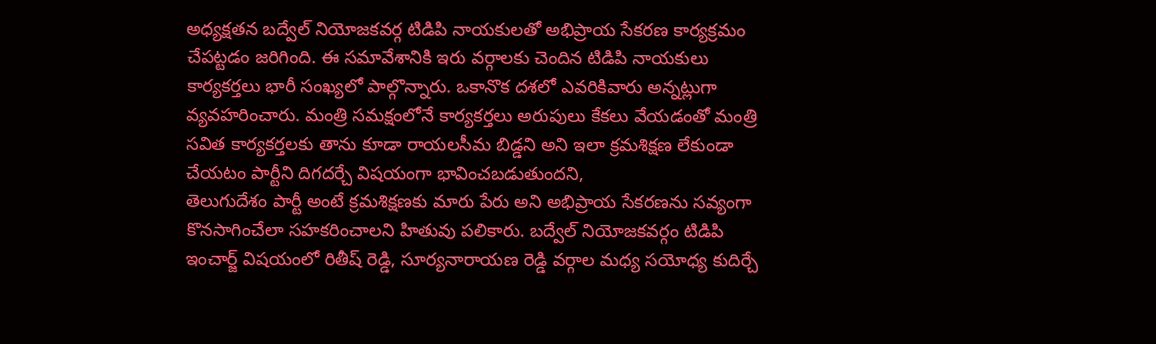అధ్యక్షతన బద్వేల్ నియోజకవర్గ టిడిపి నాయకులతో అభిప్రాయ సేకరణ కార్యక్రమం చేపట్టడం జరిగింది. ఈ సమావేశానికి ఇరు వర్గాలకు చెందిన టిడిపి నాయకులు కార్యకర్తలు భారీ సంఖ్యలో పాల్గొన్నారు. ఒకానొక దశలో ఎవరికివారు అన్నట్లుగా వ్యవహరించారు. మంత్రి సమక్షంలోనే కార్యకర్తలు అరుపులు కేకలు వేయడంతో మంత్రి సవిత కార్యకర్తలకు తాను కూడా రాయలసీమ బిడ్డని అని ఇలా క్రమశిక్షణ లేకుండా చేయటం పార్టీని దిగదర్చే విషయంగా భావించబడుతుందని,
తెలుగుదేశం పార్టీ అంటే క్రమశిక్షణకు మారు పేరు అని అభిప్రాయ సేకరణను సవ్యంగా కొనసాగించేలా సహకరించాలని హితువు పలికారు. బద్వేల్ నియోజకవర్గం టిడిపి ఇంచార్జ్ విషయంలో రితీష్ రెడ్డి, సూర్యనారాయణ రెడ్డి వర్గాల మధ్య సయోధ్య కుదిర్చే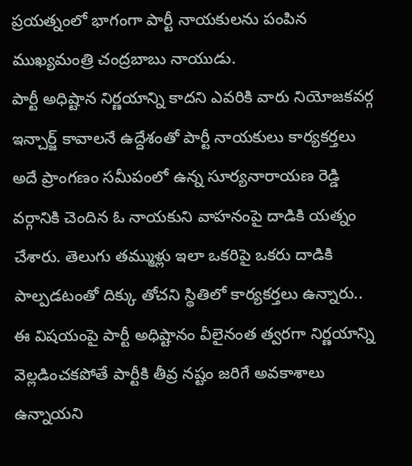ప్రయత్నంలో భాగంగా పార్టీ నాయకులను పంపిన ముఖ్యమంత్రి చంద్రబాబు నాయుడు.
పార్టీ అధిష్టాన నిర్ణయాన్ని కాదని ఎవరికి వారు నియోజకవర్గ ఇన్చార్జ్ కావాలనే ఉద్దేశంతో పార్టీ నాయకులు కార్యకర్తలు అదే ప్రాంగణం సమీపంలో ఉన్న సూర్యనారాయణ రెడ్డి వర్గానికి చెందిన ఓ నాయకుని వాహనంపై దాడికి యత్నం చేశారు. తెలుగు తమ్ముళ్లు ఇలా ఒకరిపై ఒకరు దాడికి పాల్పడటంతో దిక్కు తోచని స్థితిలో కార్యకర్తలు ఉన్నారు..
ఈ విషయంపై పార్టీ అధిష్టానం వీలైనంత త్వరగా నిర్ణయాన్ని వెల్లడించకపోతే పార్టీకి తీవ్ర నష్టం జరిగే అవకాశాలు ఉన్నాయని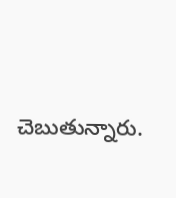చెబుతున్నారు.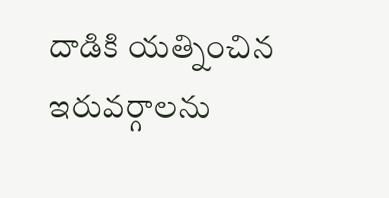దాడికి యత్నించిన ఇరువర్గాలను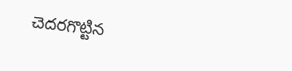చెదరగొట్టిన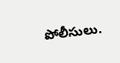పోలీసులు.